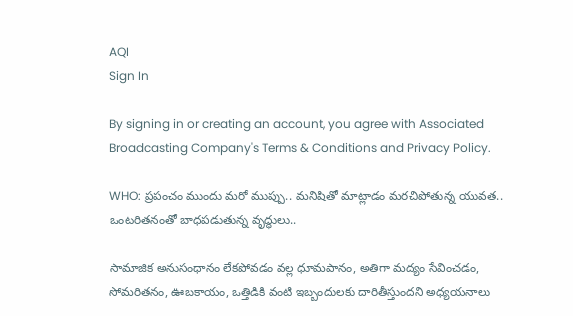AQI
Sign In

By signing in or creating an account, you agree with Associated Broadcasting Company's Terms & Conditions and Privacy Policy.

WHO: ప్రపంచం ముందు మరో ముప్పు.. మనిషితో మాట్లాడం మరచిపోతున్న యువత.. ఒంటరితనంతో బాధపడుతున్న వృద్ధులు..

సామాజిక అనుసంధానం లేకపోవడం వల్ల ధూమపానం, అతిగా మద్యం సేవించడం, సోమరితనం, ఊబకాయం, ఒత్తిడికి వంటి ఇబ్బందులకు దారితీస్తుందని అధ్యయనాలు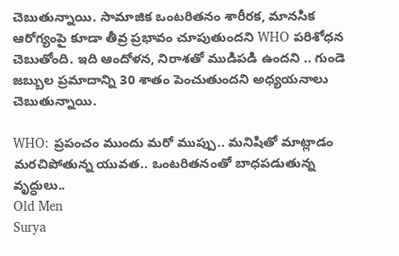చెబుతున్నాయి. సామాజిక ఒంటరితనం శారీరక, మానసిక ఆరోగ్యంపై కూడా తీవ్ర ప్రభావం చూపుతుందని WHO పరిశోధన చెబుతోంది. ఇది ఆందోళన, నిరాశతో ముడిపడి ఉందని .. గుండె జబ్బుల ప్రమాదాన్ని 30 శాతం పెంచుతుందని అధ్యయనాలు చెబుతున్నాయి.

WHO: ప్రపంచం ముందు మరో ముప్పు.. మనిషితో మాట్లాడం మరచిపోతున్న యువత.. ఒంటరితనంతో బాధపడుతున్న వృద్ధులు..
Old Men
Surya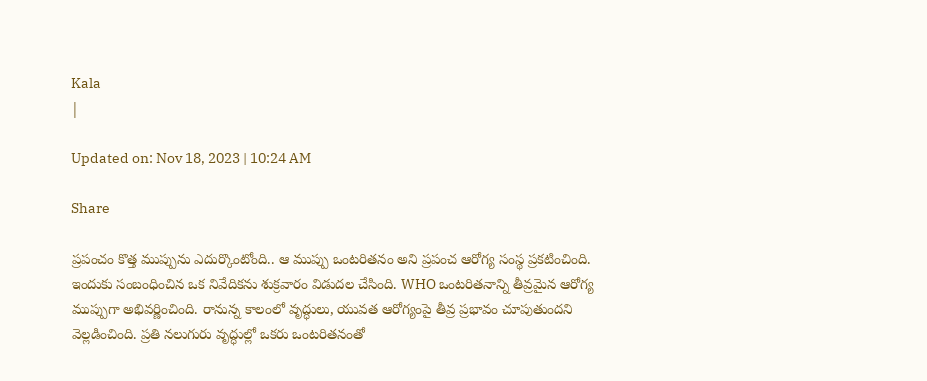Kala
|

Updated on: Nov 18, 2023 | 10:24 AM

Share

ప్రపంచం కొత్త ముప్పును ఎదుర్కొంటోంది.. ఆ ముప్పు ఒంటరితనం అని ప్రపంచ ఆరోగ్య సంస్థ ప్రకటించింది. ఇందుకు సంబంధించిన ఒక నివేదికను శుక్రవారం విడుదల చేసింది. WHO ఒంటరితనాన్ని తీవ్రమైన ఆరోగ్య ముప్పుగా అభివర్ణించింది. రానున్న కాలంలో వృద్ధులు, యువత ఆరోగ్యంపై తీవ్ర ప్రభావం చూపుతుందని వెల్లడించింది. ప్రతి నలుగురు వృద్ధుల్లో ఒకరు ఒంటరితనంతో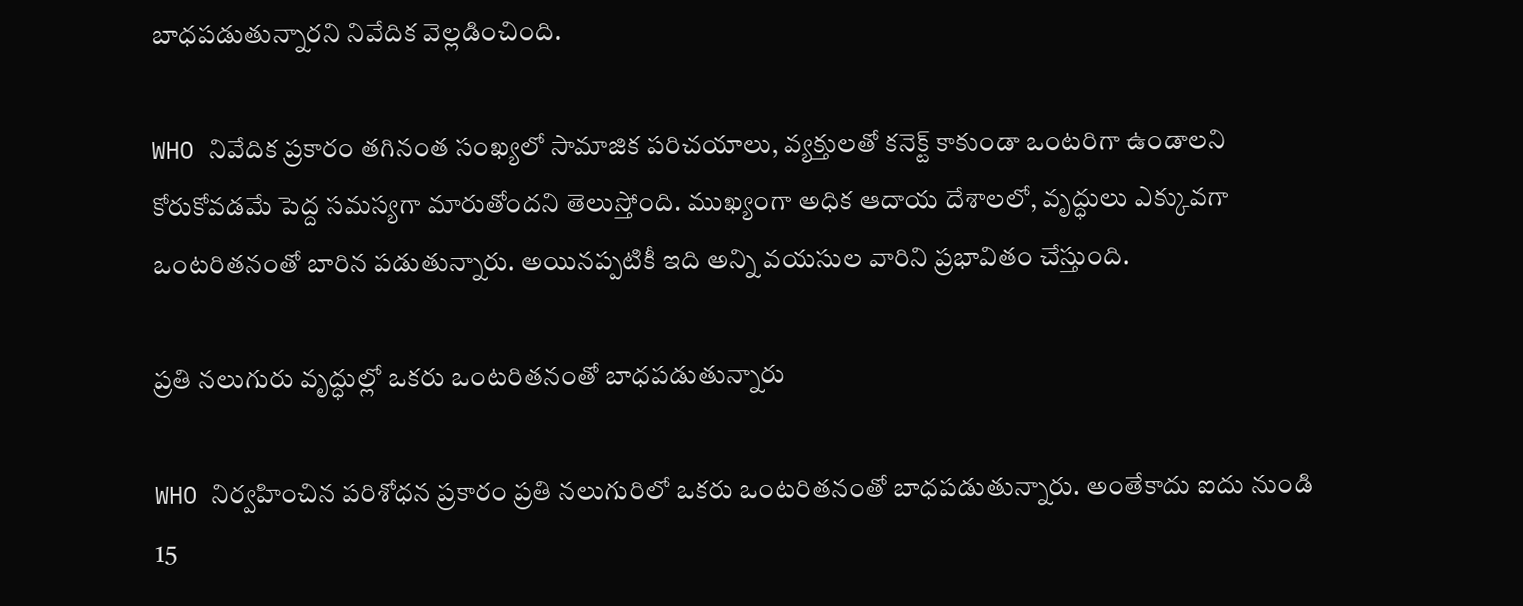బాధపడుతున్నారని నివేదిక వెల్లడించింది.

WHO నివేదిక ప్రకారం తగినంత సంఖ్యలో సామాజిక పరిచయాలు, వ్యక్తులతో కనెక్ట్ కాకుండా ఒంటరిగా ఉండాలని కోరుకోవడమే పెద్ద సమస్యగా మారుతోందని తెలుస్తోంది. ముఖ్యంగా అధిక ఆదాయ దేశాలలో, వృద్ధులు ఎక్కువగా ఒంటరితనంతో బారిన పడుతున్నారు. అయినప్పటికీ ఇది అన్ని వయసుల వారిని ప్రభావితం చేస్తుంది.

ప్రతి నలుగురు వృద్ధుల్లో ఒకరు ఒంటరితనంతో బాధపడుతున్నారు

WHO నిర్వహించిన పరిశోధన ప్రకారం ప్రతి నలుగురిలో ఒకరు ఒంటరితనంతో బాధపడుతున్నారు. అంతేకాదు ఐదు నుండి 15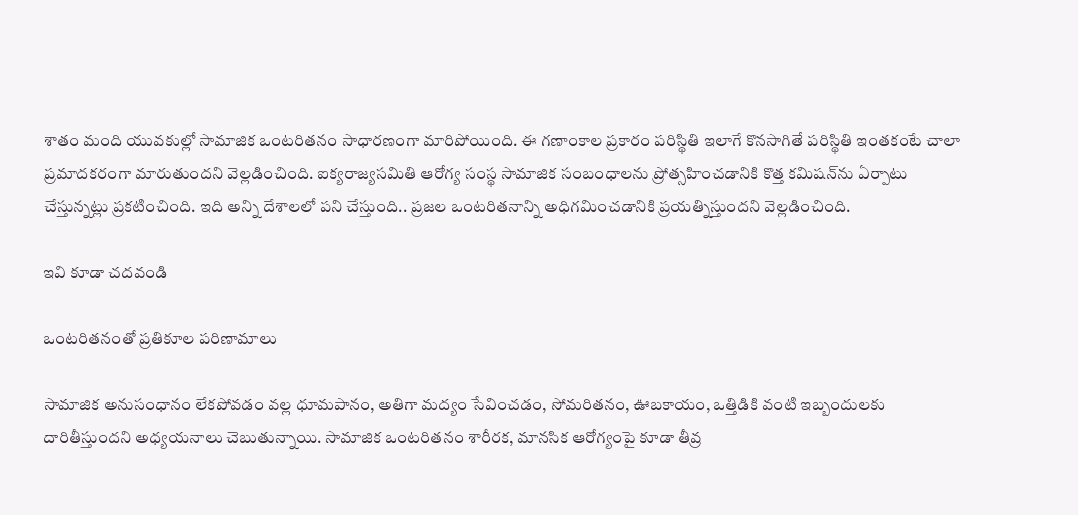శాతం మంది యువకుల్లో సామాజిక ఒంటరితనం సాధారణంగా మారిపోయింది. ఈ గణాంకాల ప్రకారం పరిస్థితి ఇలాగే కొనసాగితే పరిస్థితి ఇంతకంటే చాలా ప్రమాదకరంగా మారుతుందని వెల్లడించింది. ఐక్యరాజ్యసమితి ఆరోగ్య సంస్థ సామాజిక సంబంధాలను ప్రోత్సహించడానికి కొత్త కమిషన్‌ను ఏర్పాటు చేస్తున్నట్లు ప్రకటించింది. ఇది అన్ని దేశాలలో పని చేస్తుంది.. ప్రజల ఒంటరితనాన్ని అధిగమించడానికి ప్రయత్నిస్తుందని వెల్లడించింది.

ఇవి కూడా చదవండి

ఒంటరితనంతో ప్రతికూల పరిణామాలు

సామాజిక అనుసంధానం లేకపోవడం వల్ల ధూమపానం, అతిగా మద్యం సేవించడం, సోమరితనం, ఊబకాయం, ఒత్తిడికి వంటి ఇబ్బందులకు దారితీస్తుందని అధ్యయనాలు చెబుతున్నాయి. సామాజిక ఒంటరితనం శారీరక, మానసిక ఆరోగ్యంపై కూడా తీవ్ర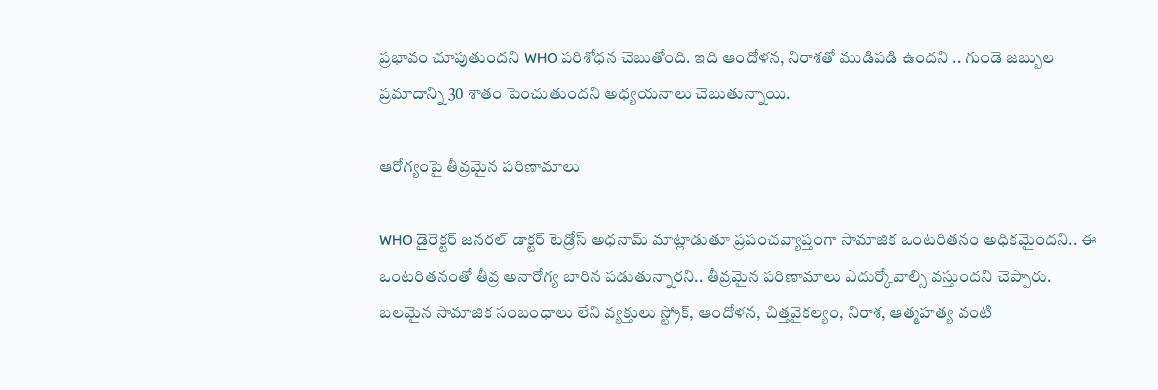ప్రభావం చూపుతుందని WHO పరిశోధన చెబుతోంది. ఇది ఆందోళన, నిరాశతో ముడిపడి ఉందని .. గుండె జబ్బుల ప్రమాదాన్ని 30 శాతం పెంచుతుందని అధ్యయనాలు చెబుతున్నాయి.

ఆరోగ్యంపై తీవ్రమైన పరిణామాలు

WHO డైరెక్టర్ జనరల్ డాక్టర్ టెడ్రోస్ అధనామ్ మాట్లాడుతూ ప్రపంచవ్యాప్తంగా సామాజిక ఒంటరితనం అధికమైందని.. ఈ ఒంటరితనంతో తీవ్ర అనారోగ్య బారిన పడుతున్నారని.. తీవ్రమైన పరిణామాలు ఎదుర్కోవాల్సి వస్తుందని చెప్పారు. బలమైన సామాజిక సంబంధాలు లేని వ్యక్తులు స్ట్రోక్, ఆందోళన, చిత్తవైకల్యం, నిరాశ, ఆత్మహత్య వంటి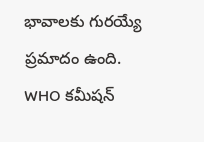భావాలకు గురయ్యే ప్రమాదం ఉంది. WHO కమీషన్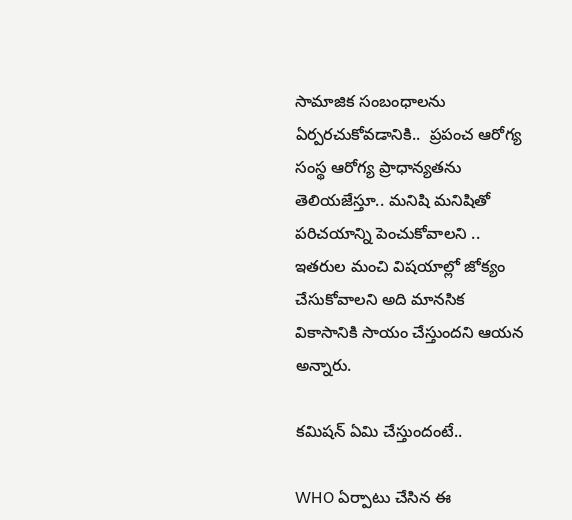సామాజిక సంబంధాలను ఏర్పరచుకోవడానికి..  ప్రపంచ ఆరోగ్య సంస్థ ఆరోగ్య ప్రాధాన్యతను తెలియజేస్తూ.. మనిషి మనిషితో పరిచయాన్ని పెంచుకోవాలని .. ఇతరుల మంచి విషయాల్లో జోక్యం చేసుకోవాలని అది మానసిక వికాసానికి సాయం చేస్తుందని ఆయన అన్నారు.

కమిషన్ ఏమి చేస్తుందంటే..

WHO ఏర్పాటు చేసిన ఈ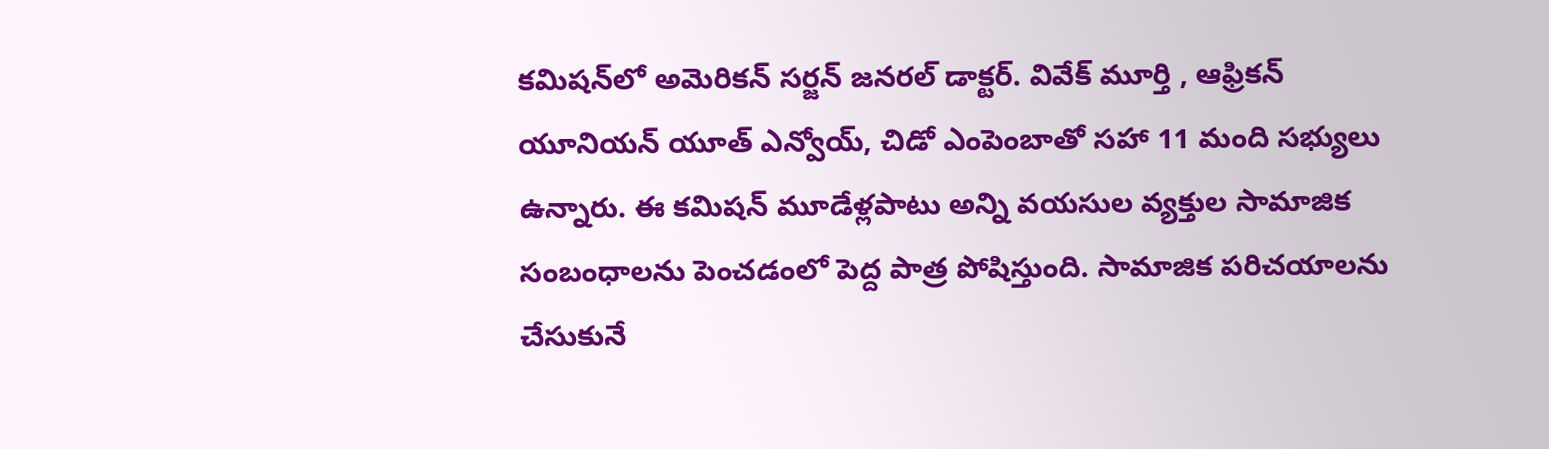కమిషన్‌లో అమెరికన్ సర్జన్ జనరల్ డాక్టర్. వివేక్ మూర్తి , ఆఫ్రికన్ యూనియన్ యూత్ ఎన్వోయ్, చిడో ఎంపెంబాతో సహా 11 మంది సభ్యులు ఉన్నారు. ఈ కమిషన్ మూడేళ్లపాటు అన్ని వయసుల వ్యక్తుల సామాజిక సంబంధాలను పెంచడంలో పెద్ద పాత్ర పోషిస్తుంది. సామాజిక పరిచయాలను చేసుకునే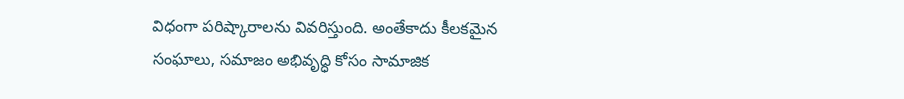విధంగా పరిష్కారాలను వివరిస్తుంది. అంతేకాదు కీలకమైన సంఘాలు, సమాజం అభివృద్ధి కోసం సామాజిక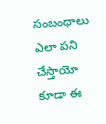సంబంధాలు ఎలా పని చేస్తాయో కూడా ఈ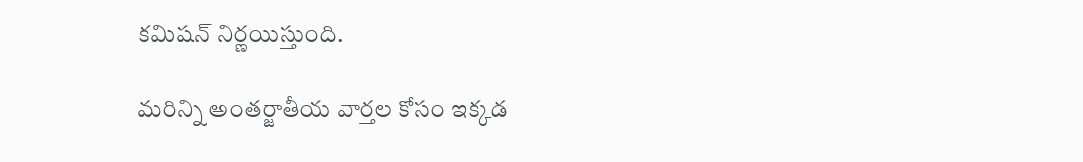కమిషన్ నిర్ణయిస్తుంది.

మరిన్ని అంతర్జాతీయ వార్తల కోసం ఇక్కడ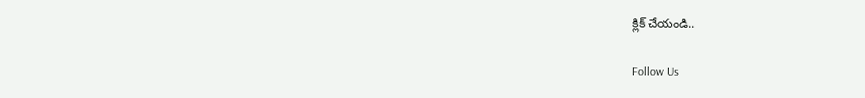క్లిక్ చేయండి..

Follow Us